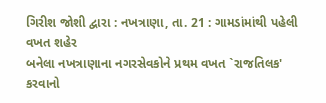ગિરીશ જોશી દ્વારા : નખત્રાણા, તા. 21 : ગામડાંમાંથી પહેલી વખત શહેર
બનેલા નખત્રાણાના નગરસેવકોને પ્રથમ વખત `રાજતિલક' કરવાનો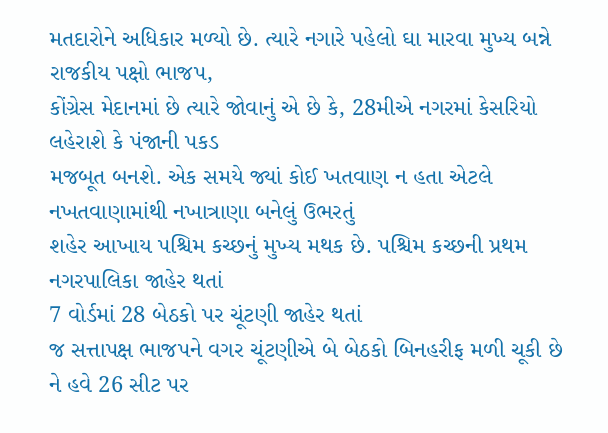મતદારોને અધિકાર મળ્યો છે. ત્યારે નગારે પહેલો ઘા મારવા મુખ્ય બન્ને રાજકીય પક્ષો ભાજપ,
કોંગ્રેસ મેદાનમાં છે ત્યારે જોવાનું એ છે કે, 28મીએ નગરમાં કેસરિયો લહેરાશે કે પંજાની પકડ
મજબૂત બનશે. એક સમયે જ્યાં કોઈ ખતવાણ ન હતા એટલે નખતવાણામાંથી નખાત્રાણા બનેલું ઉભરતું
શહેર આખાય પશ્ચિમ કચ્છનું મુખ્ય મથક છે. પશ્ચિમ કચ્છની પ્રથમ નગરપાલિકા જાહેર થતાં
7 વોર્ડમાં 28 બેઠકો પર ચૂંટણી જાહેર થતાં
જ સત્તાપક્ષ ભાજપને વગર ચૂંટણીએ બે બેઠકો બિનહરીફ મળી ચૂકી છે ને હવે 26 સીટ પર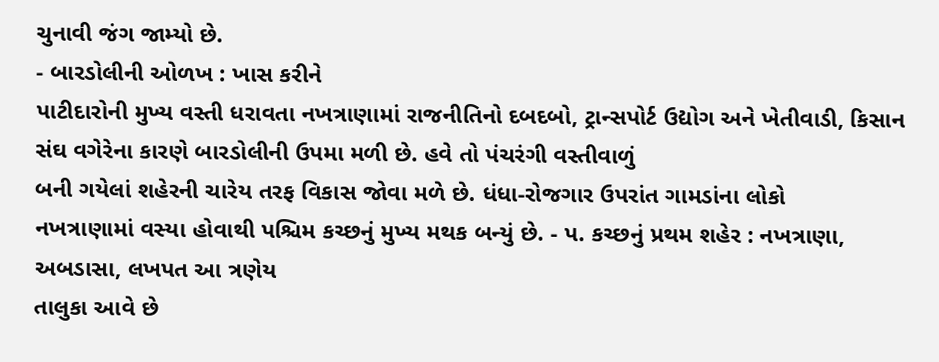ચુનાવી જંગ જામ્યો છે.
- બારડોલીની ઓળખ : ખાસ કરીને
પાટીદારોની મુખ્ય વસ્તી ધરાવતા નખત્રાણામાં રાજનીતિનો દબદબો, ટ્રાન્સપોર્ટ ઉદ્યોગ અને ખેતીવાડી, કિસાન સંઘ વગેરેના કારણે બારડોલીની ઉપમા મળી છે. હવે તો પંચરંગી વસ્તીવાળું
બની ગયેલાં શહેરની ચારેય તરફ વિકાસ જોવા મળે છે. ધંધા-રોજગાર ઉપરાંત ગામડાંના લોકો
નખત્રાણામાં વસ્યા હોવાથી પશ્ચિમ કચ્છનું મુખ્ય મથક બન્યું છે. - પ. કચ્છનું પ્રથમ શહેર : નખત્રાણા, અબડાસા, લખપત આ ત્રણેય
તાલુકા આવે છે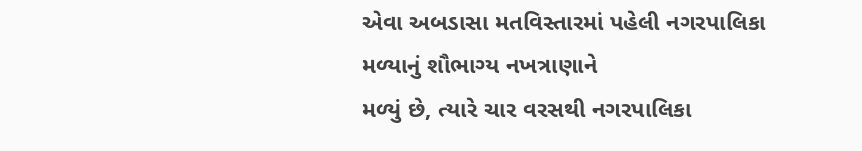એવા અબડાસા મતવિસ્તારમાં પહેલી નગરપાલિકા મળ્યાનું શૌભાગ્ય નખત્રાણાને
મળ્યું છે, ત્યારે ચાર વરસથી નગરપાલિકા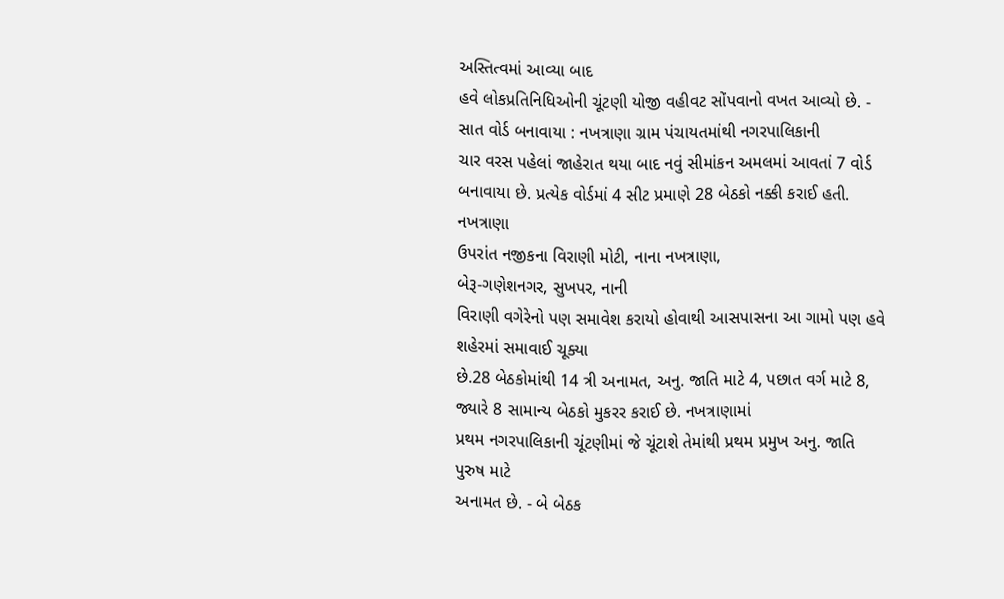અસ્તિત્વમાં આવ્યા બાદ
હવે લોકપ્રતિનિધિઓની ચૂંટણી યોજી વહીવટ સોંપવાનો વખત આવ્યો છે. - સાત વોર્ડ બનાવાયા : નખત્રાણા ગ્રામ પંચાયતમાંથી નગરપાલિકાની
ચાર વરસ પહેલાં જાહેરાત થયા બાદ નવું સીમાંકન અમલમાં આવતાં 7 વોર્ડ બનાવાયા છે. પ્રત્યેક વોર્ડમાં 4 સીટ પ્રમાણે 28 બેઠકો નક્કી કરાઈ હતી. નખત્રાણા
ઉપરાંત નજીકના વિરાણી મોટી, નાના નખત્રાણા,
બેરૂ-ગણેશનગર, સુખપર, નાની
વિરાણી વગેરેનો પણ સમાવેશ કરાયો હોવાથી આસપાસના આ ગામો પણ હવે શહેરમાં સમાવાઈ ચૂક્યા
છે.28 બેઠકોમાંથી 14 ત્રી અનામત, અનુ. જાતિ માટે 4, પછાત વર્ગ માટે 8, જ્યારે 8 સામાન્ય બેઠકો મુકરર કરાઈ છે. નખત્રાણામાં
પ્રથમ નગરપાલિકાની ચૂંટણીમાં જે ચૂંટાશે તેમાંથી પ્રથમ પ્રમુખ અનુ. જાતિ પુરુષ માટે
અનામત છે. - બે બેઠક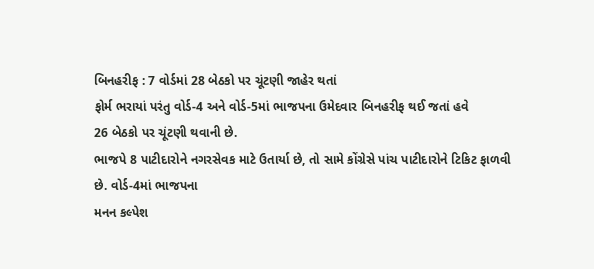બિનહરીફ : 7 વોર્ડમાં 28 બેઠકો પર ચૂંટણી જાહેર થતાં
ફોર્મ ભરાયાં પરંતુ વોર્ડ-4 અને વોર્ડ-5માં ભાજપના ઉમેદવાર બિનહરીફ થઈ જતાં હવે
26 બેઠકો પર ચૂંટણી થવાની છે.
ભાજપે 8 પાટીદારોને નગરસેવક માટે ઉતાર્યા છે, તો સામે કોંગ્રેસે પાંચ પાટીદારોને ટિકિટ ફાળવી
છે. વોર્ડ-4માં ભાજપના
મનન કલ્પેશ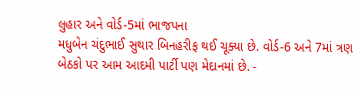લુહાર અને વોર્ડ-5માં ભાજપના
મધુબેન ચંદુભાઈ સુથાર બિનહરીફ થઈ ચૂક્યા છે. વોર્ડ-6 અને 7માં ત્રણ
બેઠકો પર આમ આદમી પાર્ટી પણ મેદાનમાં છે. -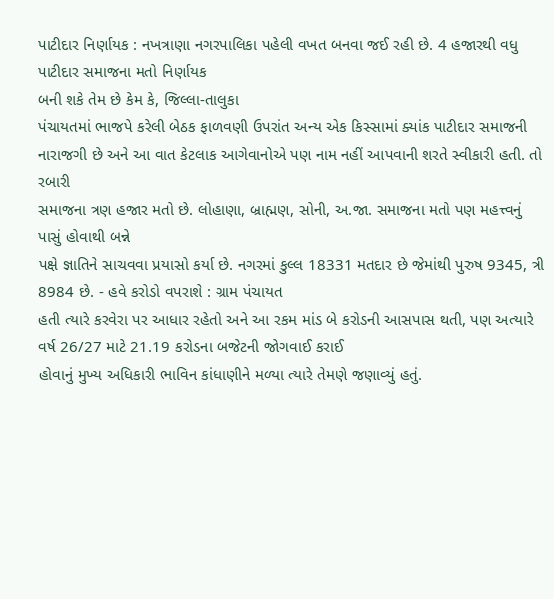પાટીદાર નિર્ણાયક : નખત્રાણા નગરપાલિકા પહેલી વખત બનવા જઈ રહી છે. 4 હજારથી વધુ પાટીદાર સમાજના મતો નિર્ણાયક
બની શકે તેમ છે કેમ કે, જિલ્લા-તાલુકા
પંચાયતમાં ભાજપે કરેલી બેઠક ફાળવણી ઉપરાંત અન્ય એક કિસ્સામાં ક્યાંક પાટીદાર સમાજની
નારાજગી છે અને આ વાત કેટલાક આગેવાનોએ પણ નામ નહીં આપવાની શરતે સ્વીકારી હતી. તો રબારી
સમાજના ત્રણ હજાર મતો છે. લોહાણા, બ્રાહ્મણ, સોની, અ.જા. સમાજના મતો પણ મહત્ત્વનું પાસું હોવાથી બન્ને
પક્ષે જ્ઞાતિને સાચવવા પ્રયાસો કર્યા છે. નગરમાં કુલ્લ 18331 મતદાર છે જેમાંથી પુરુષ 9345, ત્રી 8984 છે. - હવે કરોડો વપરાશે : ગ્રામ પંચાયત
હતી ત્યારે કરવેરા પર આધાર રહેતો અને આ રકમ માંડ બે કરોડની આસપાસ થતી, પણ અત્યારે વર્ષ 26/27 માટે 21.19 કરોડના બજેટની જોગવાઈ કરાઈ
હોવાનું મુખ્ય અધિકારી ભાવિન કાંધાણીને મળ્યા ત્યારે તેમણે જણાવ્યું હતું.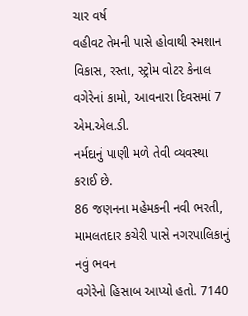ચાર વર્ષ
વહીવટ તેમની પાસે હોવાથી સ્મશાન વિકાસ, રસ્તા, સ્ટ્રોમ વોટર કેનાલ વગેરેનાં કામો, આવનારા દિવસમાં 7 એમ.એલ.ડી.
નર્મદાનું પાણી મળે તેવી વ્યવસ્થા કરાઈ છે.
86 જણનના મહેમકની નવી ભરતી, મામલતદાર કચેરી પાસે નગરપાલિકાનું નવું ભવન
વગેરેનો હિસાબ આપ્યો હતો. 7140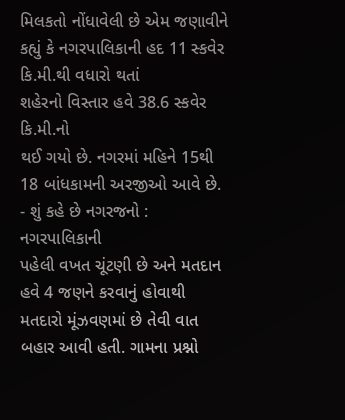મિલકતો નોંધાવેલી છે એમ જણાવીને કહ્યું કે નગરપાલિકાની હદ 11 સ્કવેર કિ.મી.થી વધારો થતાં
શહેરનો વિસ્તાર હવે 38.6 સ્કવેર કિ.મી.નો
થઈ ગયો છે. નગરમાં મહિને 15થી 18 બાંધકામની અરજીઓ આવે છે. - શું કહે છે નગરજનો : નગરપાલિકાની
પહેલી વખત ચૂંટણી છે અને મતદાન હવે 4 જણને કરવાનું હોવાથી મતદારો મૂંઝવણમાં છે તેવી વાત બહાર આવી હતી. ગામના પ્રશ્નો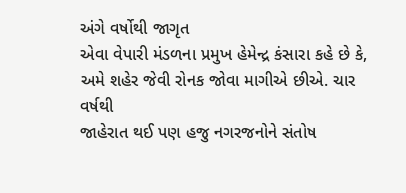અંગે વર્ષોથી જાગૃત
એવા વેપારી મંડળના પ્રમુખ હેમેન્દ્ર કંસારા કહે છે કે, અમે શહેર જેવી રોનક જોવા માગીએ છીએ. ચાર વર્ષથી
જાહેરાત થઈ પણ હજુ નગરજનોને સંતોષ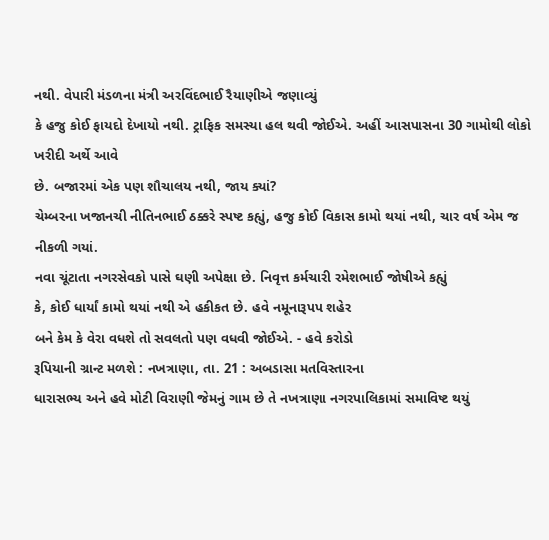નથી. વેપારી મંડળના મંત્રી અરવિંદભાઈ રૈયાણીએ જણાવ્યું
કે હજુ કોઈ ફાયદો દેખાયો નથી. ટ્રાફિક સમસ્યા હલ થવી જોઈએ. અહીં આસપાસના 30 ગામોથી લોકો ખરીદી અર્થે આવે
છે. બજારમાં એક પણ શૌચાલય નથી, જાય ક્યાં?
ચેમ્બરના ખજાનચી નીતિનભાઈ ઠક્કરે સ્પષ્ટ કહ્યું, હજુ કોઈ વિકાસ કામો થયાં નથી, ચાર વર્ષ એમ જ નીકળી ગયાં.
નવા ચૂંટાતા નગરસેવકો પાસે ઘણી અપેક્ષા છે. નિવૃત્ત કર્મચારી રમેશભાઈ જોષીએ કહ્યું
કે, કોઈ ધાર્યાં કામો થયાં નથી એ હકીકત છે. હવે નમૂનારૂપપ શહેર
બને કેમ કે વેરા વધશે તો સવલતો પણ વધવી જોઈએ. - હવે કરોડો
રૂપિયાની ગ્રાન્ટ મળશે : નખત્રાણા, તા. 21 : અબડાસા મતવિસ્તારના
ધારાસભ્ય અને હવે મોટી વિરાણી જેમનું ગામ છે તે નખત્રાણા નગરપાલિકામાં સમાવિષ્ટ થયું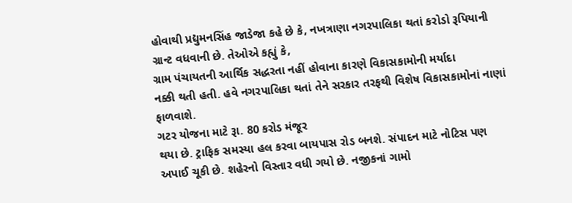હોવાથી પ્રદ્યુમનસિંહ જાડેજા કહે છે કે, નખત્રાણા નગરપાલિકા થતાં કરોડો રૂપિયાની ગ્રાન્ટ વધવાની છે. તેઓએ કહ્યું કે,
ગ્રામ પંચાયતની આર્થિક સદ્ધરતા નહીં હોવાના કારણે વિકાસકામોની મર્યાદા
નક્કી થતી હતી. હવે નગરપાલિકા થતાં તેને સરકાર તરફથી વિશેષ વિકાસકામોનાં નાણાં ફાળવાશે.
ગટર યોજના માટે રૂા. 80 કરોડ મંજૂર
થયા છે. ટ્રાફિક સમસ્યા હલ કરવા બાયપાસ રોડ બનશે. સંપાદન માટે નોટિસ પણ અપાઈ ચૂકી છે. શહેરનો વિસ્તાર વધી ગયો છે. નજીકનાં ગામો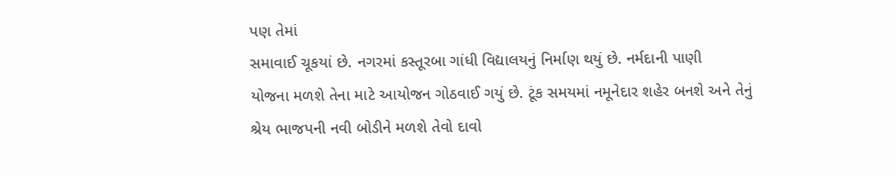પણ તેમાં
સમાવાઈ ચૂકયાં છે. નગરમાં કસ્તૂરબા ગાંધી વિદ્યાલયનું નિર્માણ થયું છે. નર્મદાની પાણી
યોજના મળશે તેના માટે આયોજન ગોઠવાઈ ગયું છે. ટૂંક સમયમાં નમૂનેદાર શહેર બનશે અને તેનું
શ્રેય ભાજપની નવી બોડીને મળશે તેવો દાવો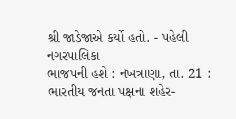શ્રી જાડેજાએ કર્યો હતો. - પહેલી નગરપાલિકા
ભાજપની હશે : નખત્રાણા, તા. 21 : ભારતીય જનતા પક્ષના શહેર-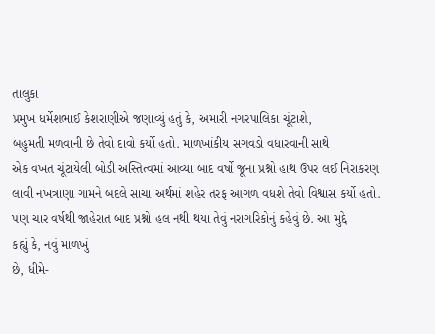તાલુકા
પ્રમુખ ધર્મેશભાઈ કેશરાણીએ જણાવ્યું હતું કે, અમારી નગરપાલિકા ચૂંટાશે,
બહુમતી મળવાની છે તેવો દાવો કર્યો હતો. માળખાંકીય સગવડો વધારવાની સાથે
એક વખત ચૂંટાયેલી બોડી અસ્તિત્વમાં આવ્યા બાદ વર્ષો જૂના પ્રશ્નો હાથ ઉપર લઈ નિરાકરણ
લાવી નખત્રાણા ગામને બદલે સાચા અર્થમાં શહેર તરફ આગળ વધશે તેવો વિશ્વાસ કર્યો હતો.
પણ ચાર વર્ષથી જાહેરાત બાદ પ્રશ્નો હલ નથી થયા તેવું નરાગરિકોનું કહેવું છે. આ મુદ્દે
કહ્યું કે, નવું માળખું
છે, ધીમે-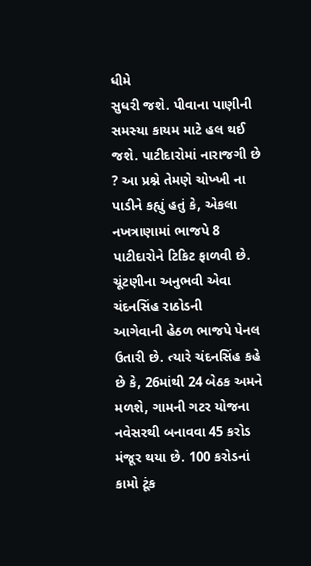ધીમે
સુધરી જશે. પીવાના પાણીની સમસ્યા કાયમ માટે હલ થઈ જશે. પાટીદારોમાં નારાજગી છે
? આ પ્રશ્ને તેમણે ચોખ્ખી ના પાડીને કહ્યું હતું કે, એકલા નખત્રાણામાં ભાજપે 8 પાટીદારોને ટિકિટ ફાળવી છે. ચૂંટણીના અનુભવી એવા ચંદનસિંહ રાઠોડની
આગેવાની હેઠળ ભાજપે પેનલ ઉતારી છે. ત્યારે ચંદનસિંહ કહે છે કે, 26માંથી 24 બેઠક અમને મળશે, ગામની ગટર યોજના નવેસરથી બનાવવા 45 કરોડ મંજૂર થયા છે. 100 કરોડનાં કામો ટૂંક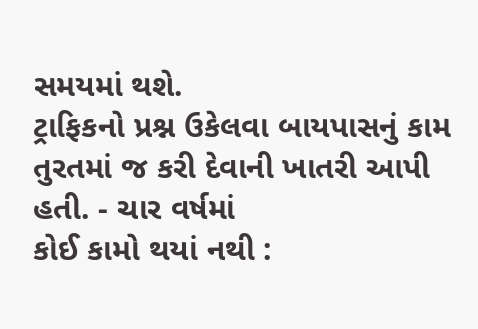સમયમાં થશે.
ટ્રાફિકનો પ્રશ્ન ઉકેલવા બાયપાસનું કામ તુરતમાં જ કરી દેવાની ખાતરી આપી હતી. - ચાર વર્ષમાં
કોઈ કામો થયાં નથી :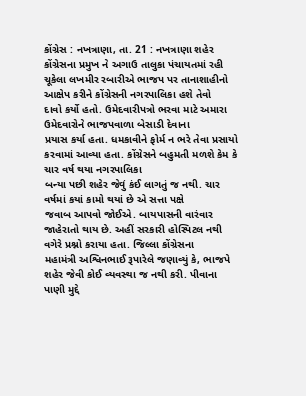કોંગ્રેસ : નખત્રાણા, તા. 21 : નખત્રાણા શહેર કોંગ્રેસના પ્રમુખ ને અગાઉ તાલુકા પંચાયતમાં રહી
ચૂકેલા લખમીર રબારીએ ભાજપ પર તાનાશાહીનો આક્ષેપ કરીને કોંગ્રેસની નગરપાલિકા હશે તેવો
દાવો કર્યો હતો. ઉમેદવારીપત્રો ભરવા માટે અમારા ઉમેદવારોને ભાજપવાળા બેસાડી દેવાના
પ્રયાસ કર્યા હતા. ધમકાવીને ફોર્મ ન ભરે તેવા પ્રસાયો કરવામાં આવ્યા હતા. કોંગ્રેસને બહુમતી મળશે કેમ કે ચાર વર્ષ થયા નગરપાલિકા
બન્યા પછી શહેર જેવું કંઈ લાગતું જ નથી. ચાર વર્ષમાં કયાં કામો થયાં છે એ સત્તા પક્ષે
જવાબ આપવો જોઈએ. બાયપાસની વારંવાર જાહેરાતો થાય છે. અહીં સરકારી હોસ્પિટલ નથી વગેરે પ્રશ્નો કરાયા હતા. જિલ્લા કોંગ્રેસના
મહામંત્રી અશ્વિનભાઈ રૂપારેલે જણાવ્યું કે, ભાજપે શહેર જેવી કોઈ વ્યવસ્થા જ નથી કરી. પીવાના પાણી મુદ્દે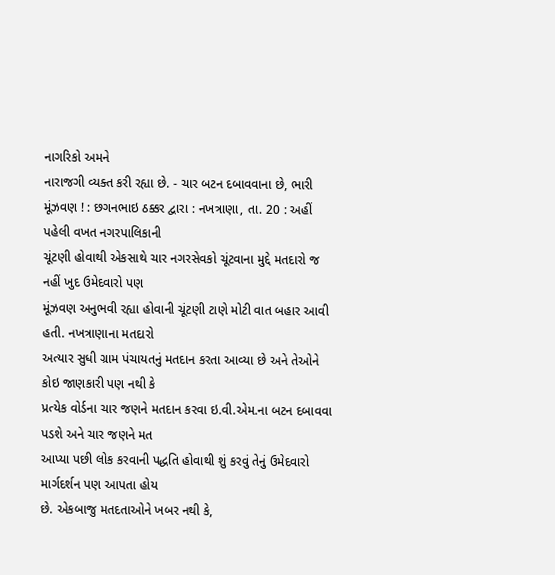નાગરિકો અમને
નારાજગી વ્યક્ત કરી રહ્યા છે. - ચાર બટન દબાવવાના છે, ભારી મૂંઝવણ ! : છગનભાઇ ઠક્કર દ્વારા : નખત્રાણા, તા. 20 : અહીં પહેલી વખત નગરપાલિકાની
ચૂંટણી હોવાથી એકસાથે ચાર નગરસેવકો ચૂંટવાના મુદ્દે મતદારો જ નહીં ખુદ ઉમેદવારો પણ
મૂંઝવણ અનુભવી રહ્યા હોવાની ચૂંટણી ટાણે મોટી વાત બહાર આવી હતી. નખત્રાણાના મતદારો
અત્યાર સુધી ગ્રામ પંચાયતનું મતદાન કરતા આવ્યા છે અને તેઓને કોઇ જાણકારી પણ નથી કે
પ્રત્યેક વોર્ડના ચાર જણને મતદાન કરવા ઇ.વી.એમ.ના બટન દબાવવા પડશે અને ચાર જણને મત
આપ્યા પછી લોક કરવાની પદ્ધતિ હોવાથી શું કરવું તેનું ઉમેદવારો માર્ગદર્શન પણ આપતા હોય
છે. એકબાજુ મતદતાઓને ખબર નથી કે,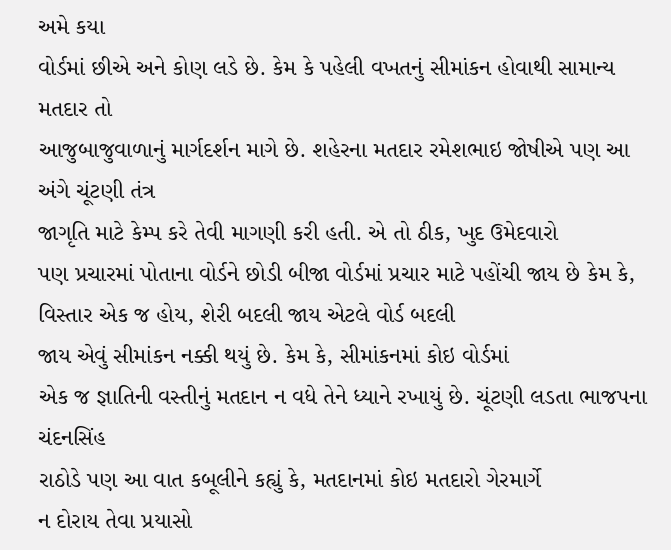અમે કયા
વોર્ડમાં છીએ અને કોણ લડે છે. કેમ કે પહેલી વખતનું સીમાંકન હોવાથી સામાન્ય મતદાર તો
આજુબાજુવાળાનું માર્ગદર્શન માગે છે. શહેરના મતદાર રમેશભાઇ જોષીએ પણ આ અંગે ચૂંટણી તંત્ર
જાગૃતિ માટે કેમ્પ કરે તેવી માગણી કરી હતી. એ તો ઠીક, ખુદ ઉમેદવારો
પણ પ્રચારમાં પોતાના વોર્ડને છોડી બીજા વોર્ડમાં પ્રચાર માટે પહોંચી જાય છે કેમ કે,
વિસ્તાર એક જ હોય, શેરી બદલી જાય એટલે વોર્ડ બદલી
જાય એવું સીમાંકન નક્કી થયું છે. કેમ કે, સીમાંકનમાં કોઇ વોર્ડમાં
એક જ જ્ઞાતિની વસ્તીનું મતદાન ન વધે તેને ધ્યાને રખાયું છે. ચૂંટણી લડતા ભાજપના ચંદનસિંહ
રાઠોડે પણ આ વાત કબૂલીને કહ્યું કે, મતદાનમાં કોઇ મતદારો ગેરમાર્ગે
ન દોરાય તેવા પ્રયાસો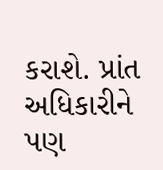કરાશે. પ્રાંત અધિકારીને પણ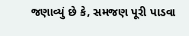જણાવ્યું છે કે, સમજણ પૂરી પાડવા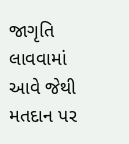જાગૃતિ લાવવામાં આવે જેથી મતદાન પર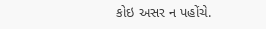કોઇ અસર ન પહોંચે.